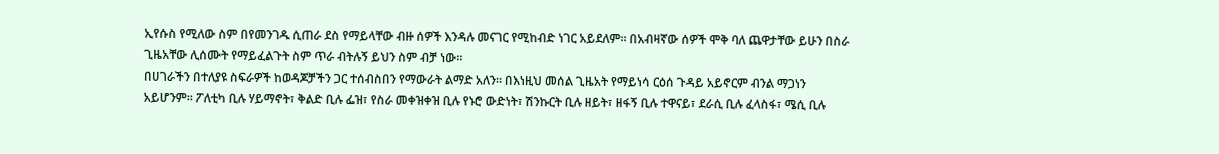ኢየሱስ የሚለው ስም በየመንገዱ ሲጠራ ደስ የማይላቸው ብዙ ሰዎች እንዳሉ መናገር የሚከብድ ነገር አይደለም። በአብዛኛው ሰዎች ሞቅ ባለ ጨዋታቸው ይሁን በስራ ጊዜአቸው ሊሰሙት የማይፈልጉት ስም ጥራ ብትሉኝ ይህን ስም ብቻ ነው።
በሀገራችን በተለያዩ ስፍራዎች ከወዳጆቻችን ጋር ተሰብስበን የማውራት ልማድ አለን። በእነዚህ መሰል ጊዜአት የማይነሳ ርዕሰ ጉዳይ አይኖርም ብንል ማጋነን አይሆንም። ፖለቲካ ቢሉ ሃይማኖት፣ ቅልድ ቢሉ ፌዝ፣ የስራ መቀዝቀዝ ቢሉ የኑሮ ውድነት፣ ሽንኩርት ቢሉ ዘይት፣ ዘፋኝ ቢሉ ተዋናይ፣ ደራሲ ቢሉ ፈላስፋ፣ ሜሲ ቢሉ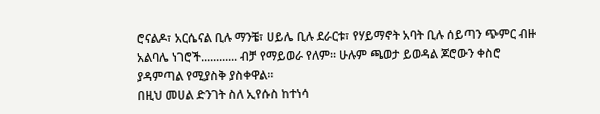ሮናልዶ፣ አርሴናል ቢሉ ማንቼ፣ ሀይሌ ቢሉ ደራርቱ፣ የሃይማኖት አባት ቢሉ ሰይጣን ጭምር ብዙ አልባሌ ነገሮች............ ብቻ የማይወራ የለም። ሁሉም ጫወታ ይወዳል ጆሮውን ቀስሮ ያዳምጣል የሚያስቅ ያስቀዋል።
በዚህ መሀል ድንገት ስለ ኢየሱስ ከተነሳ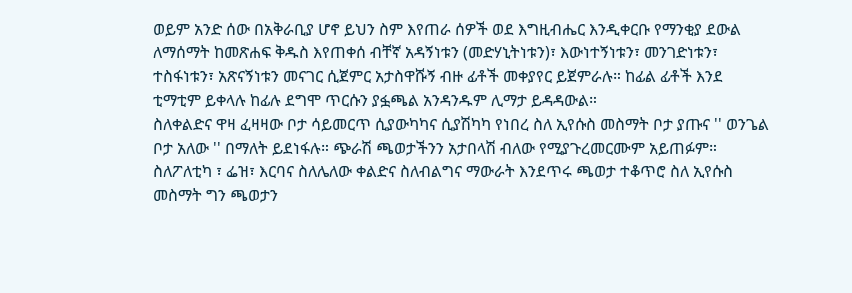ወይም አንድ ሰው በአቅራቢያ ሆኖ ይህን ስም እየጠራ ሰዎች ወደ እግዚብሔር እንዲቀርቡ የማንቂያ ደውል ለማሰማት ከመጽሐፍ ቅዱስ እየጠቀሰ ብቸኛ አዳኝነቱን (መድሃኒትነቱን)፣ እውነተኝነቱን፣ መንገድነቱን፣ ተስፋነቱን፣ አጽናኝነቱን መናገር ሲጀምር አታስዋሹኝ ብዙ ፊቶች መቀያየር ይጀምራሉ። ከፊል ፊቶች እንደ ቲማቲም ይቀላሉ ከፊሉ ደግሞ ጥርሱን ያፏጫል አንዳንዱም ሊማታ ይዳዳውል።
ስለቀልድና ዋዛ ፈዛዛው ቦታ ሳይመርጥ ሲያውካካና ሲያሽካካ የነበረ ስለ ኢየሱስ መስማት ቦታ ያጡና '' ወንጌል ቦታ አለው '' በማለት ይደነፋሉ። ጭራሽ ጫወታችንን አታበላሽ ብለው የሚያጉረመርሙም አይጠፉም። ስለፖለቲካ ፣ ፌዝ፣ እርባና ስለሌለው ቀልድና ስለብልግና ማውራት እንደጥሩ ጫወታ ተቆጥሮ ስለ ኢየሱስ መስማት ግን ጫወታን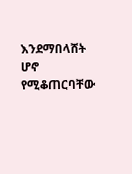እንደማበላሸት ሆኖ የሚቆጠርባቸው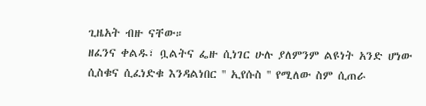ጊዜአት ብዙ ናቸው።
ዘፈንና ቀልዱ፣ ቧልትና ፌዙ ሲነገር ሁሉ ያለምንም ልዩነት አንድ ሆነው ሲስቁና ሲፈነድቁ እንዳልነበር '' ኢየሱስ '' የሚለው ስም ሲጠራ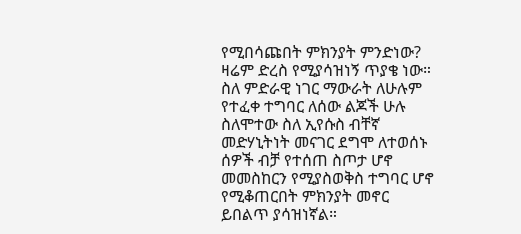የሚበሳጩበት ምክንያት ምንድነው? ዛሬም ድረስ የሚያሳዝነኝ ጥያቄ ነው። ስለ ምድራዊ ነገር ማውራት ለሁሉም የተፈቀ ተግባር ለሰው ልጆች ሁሉ ስለሞተው ስለ ኢየሱስ ብቸኛ መድሃኒትነት መናገር ደግሞ ለተወሰኑ ሰዎች ብቻ የተሰጠ ስጦታ ሆኖ መመስከርን የሚያስወቅስ ተግባር ሆኖ የሚቆጠርበት ምክንያት መኖር ይበልጥ ያሳዝነኛል።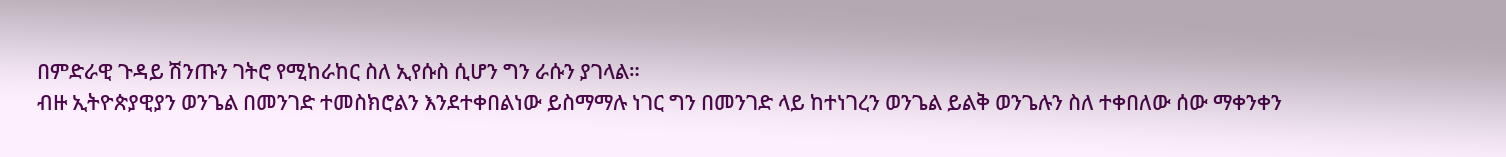በምድራዊ ጉዳይ ሽንጡን ገትሮ የሚከራከር ስለ ኢየሱስ ሲሆን ግን ራሱን ያገላል።
ብዙ ኢትዮጵያዊያን ወንጌል በመንገድ ተመስክሮልን እንደተቀበልነው ይስማማሉ ነገር ግን በመንገድ ላይ ከተነገረን ወንጌል ይልቅ ወንጌሉን ስለ ተቀበለው ሰው ማቀንቀን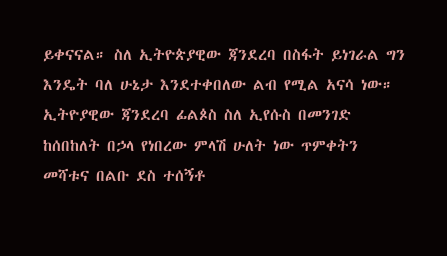ይቀናናል። ስለ ኢትዮጵያዊው ጃንደረባ በስፋት ይነገራል ግን እንዴት ባለ ሁኔታ እንደተቀበለው ልብ የሚል አናሳ ነው። ኢትዮያዊው ጃንደረባ ፊልጶስ ስለ ኢየሱስ በመንገድ ከሰበከለት በኃላ የነበረው ምላሽ ሁለት ነው ጥምቀትን መሻቱና በልቡ ደስ ተሰኝቶ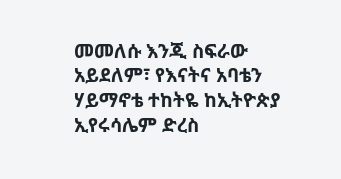መመለሱ እንጂ ስፍራው አይደለም፣ የእናትና አባቴን ሃይማኖቴ ተከትዬ ከኢትዮጵያ ኢየሩሳሌም ድረስ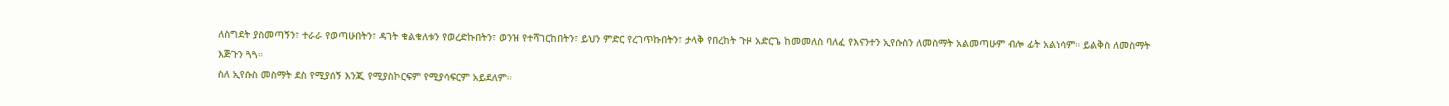ለስግደት ያስመጣኝን፣ ተራራ የወጣሁበትን፣ ዳገት ቁልቁለቱን የወረድኩበትን፣ ወንዝ የተሻገርከበትን፣ ይህን ምድር የረገጥኩበትን፣ ታላቅ የበረከት ጉዞ አድርጌ ከመመለስ ባለፈ የእናንተን ኢየሱስን ለመስማት አልመጣሁም ብሎ ፊት አልነሳም። ይልቅስ ለመስማት እጅጉን ጓጓ።
ስለ ኢየሱስ መስማት ደስ የሚያሰኝ እንጂ የሚያስኮርፍም የሚያሳፍርም አይደለም።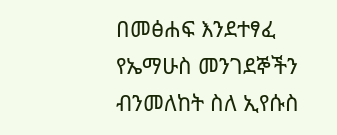በመፅሐፍ እንደተፃፈ የኤማሁስ መንገደኞችን ብንመለከት ስለ ኢየሱስ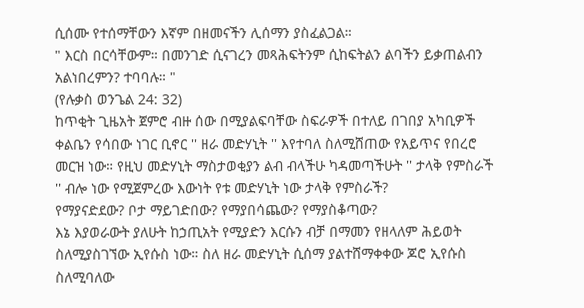ሲሰሙ የተሰማቸውን እኛም በዘመናችን ሊሰማን ያስፈልጋል።
" እርስ በርሳቸውም። በመንገድ ሲናገረን መጻሕፍትንም ሲከፍትልን ልባችን ይቃጠልብን አልነበረምን? ተባባሉ። "
(የሉቃስ ወንጌል 24: 32)
ከጥቂት ጊዜአት ጀምሮ ብዙ ሰው በሚያልፍባቸው ስፍራዎች በተለይ በገበያ አካቢዎች ቀልቤን የሳበው ነገር ቢኖር '' ዘራ መድሃኒት '' እየተባለ ስለሚሸጠው የአይጥና የበረሮ መርዝ ነው። የዚህ መድሃኒት ማስታወቂያን ልብ ብላችሁ ካዳመጣችሁት '' ታላቅ የምስራች '' ብሎ ነው የሚጀምረው እውነት የቱ መድሃኒት ነው ታላቅ የምስራች?
የማያናድደው? ቦታ ማይገድበው? የማያበሳጨው? የማያስቆጣው?
እኔ እያወራውት ያለሁት ከኃጢአት የሚያድን እርሱን ብቻ በማመን የዘላለም ሕይወት ስለሚያስገኘው ኢየሱስ ነው። ስለ ዘራ መድሃኒት ሲሰማ ያልተሸማቀቀው ጆሮ ኢየሱስ ስለሚባለው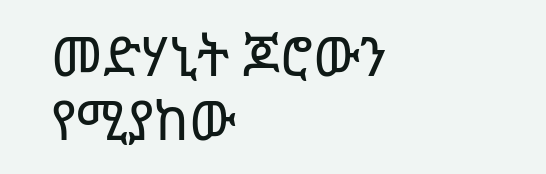መድሃኒት ጆሮውን የሚያከው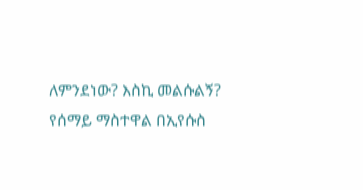ለምንደነው? እስኪ መልሱልኝ?
የሰማይ ማስተዋል በኢየሱስ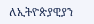ለኢትዮጵያዊያን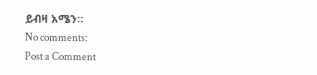ይብዛ አሜን።
No comments:
Post a Comment